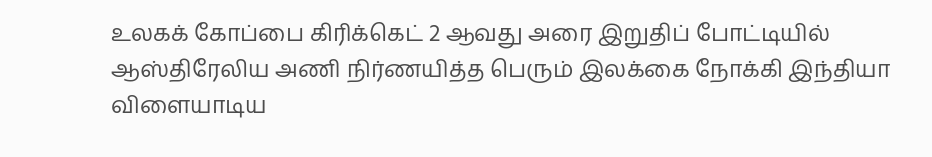உலகக் கோப்பை கிரிக்கெட் 2 ஆவது அரை இறுதிப் போட்டியில் ஆஸ்திரேலிய அணி நிர்ணயித்த பெரும் இலக்கை நோக்கி இந்தியா விளையாடிய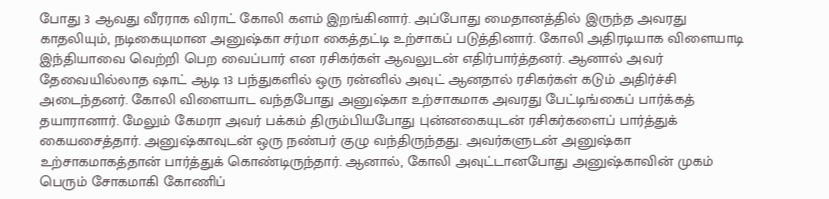போது 3 ஆவது வீரராக விராட் கோலி களம் இறங்கினார். அப்போது மைதானத்தில் இருந்த அவரது காதலியும், நடிகையுமான அனுஷ்கா சர்மா கைத்தட்டி உற்சாகப் படுத்தினார். கோலி அதிரடியாக விளையாடி இந்தியாவை வெற்றி பெற வைப்பார் என ரசிகர்கள் ஆவலுடன் எதிர்பார்த்தனர். ஆனால் அவர் தேவையில்லாத ஷாட் ஆடி 13 பந்துகளில் ஒரு ரன்னில் அவுட் ஆனதால் ரசிகர்கள் கடும் அதிர்ச்சி அடைந்தனர். கோலி விளையாட வந்தபோது அனுஷ்கா உற்சாகமாக அவரது பேட்டிங்கைப் பார்க்கத் தயாரானார். மேலும் கேமரா அவர் பக்கம் திரும்பியபோது புன்னகையுடன் ரசிகர்களைப் பார்த்துக் கையசைத்தார். அனுஷ்காவுடன் ஒரு நண்பர் குழு வந்திருந்தது. அவர்களுடன் அனுஷ்கா உற்சாகமாகத்தான் பார்த்துக் கொண்டிருந்தார். ஆனால், கோலி அவுட்டானபோது அனுஷ்காவின் முகம் பெரும் சோகமாகி கோணிப்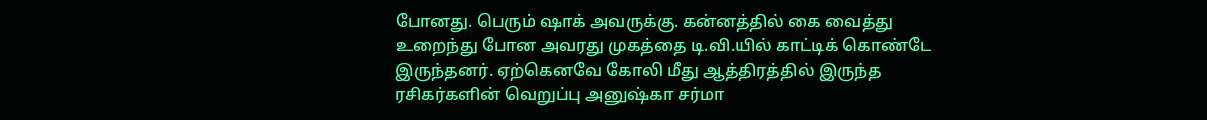போனது. பெரும் ஷாக் அவருக்கு. கன்னத்தில் கை வைத்து உறைந்து போன அவரது முகத்தை டி.வி.யில் காட்டிக் கொண்டே இருந்தனர். ஏற்கெனவே கோலி மீது ஆத்திரத்தில் இருந்த ரசிகர்களின் வெறுப்பு அனுஷ்கா சர்மா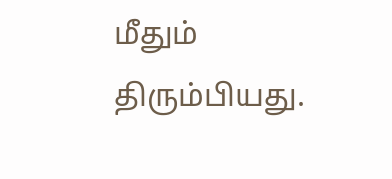மீதும் திரும்பியது.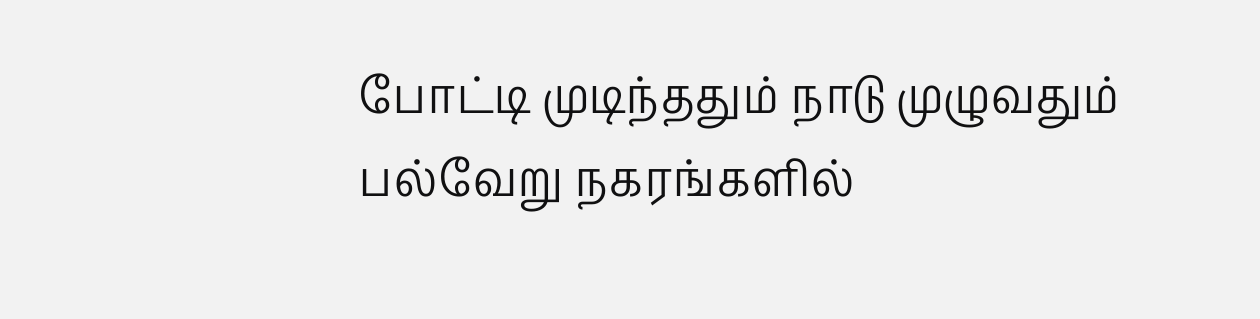போட்டி முடிந்ததும் நாடு முழுவதும் பல்வேறு நகரங்களில்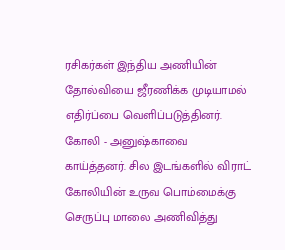ரசிகர்கள் இந்திய அணியின் தோல்வியை ஜீரணிக்க முடியாமல் எதிர்ப்பை வெளிப்படுத்தினர். கோலி - அனுஷ்காவை காய்த்தனர். சில இடங்களில் விராட் கோலியின் உருவ பொம்மைக்கு செருப்பு மாலை அணிவித்து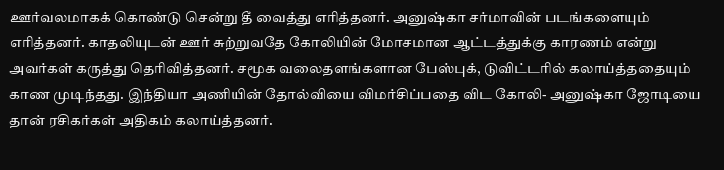ஊர்வலமாகக் கொண்டு சென்று தீ வைத்து எரித்தனர். அனுஷ்கா சர்மாவின் படங்களையும் எரித்தனர். காதலியுடன் ஊர் சுற்றுவதே கோலியின் மோசமான ஆட்டத்துக்கு காரணம் என்று அவர்கள் கருத்து தெரிவித்தனர். சமூக வலைதளங்களான பேஸ்புக், டுவிட்டரில் கலாய்த்ததையும் காண முடிந்தது. இந்தியா அணியின் தோல்வியை விமர்சிப்பதை விட கோலி- அனுஷ்கா ஜோடியை தான் ரசிகர்கள் அதிகம் கலாய்த்தனர்.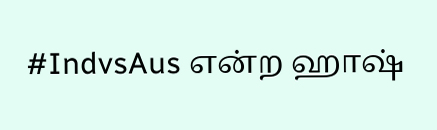#IndvsAus என்ற ஹாஷ்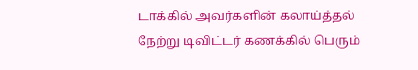டாக்கில் அவர்களின் கலாய்த்தல் நேற்று டிவிட்டர் கணக்கில் பெரும்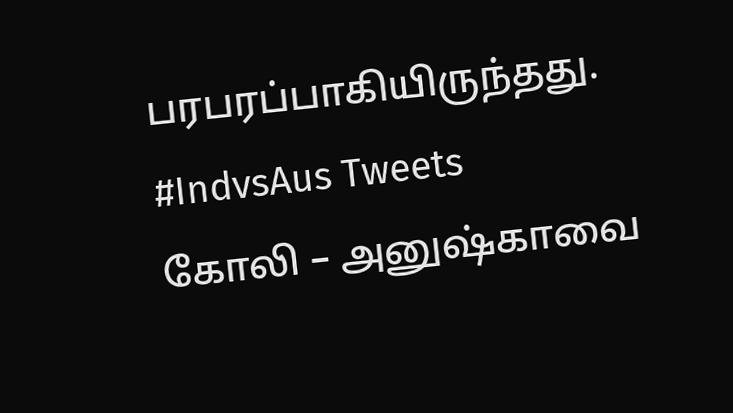பரபரப்பாகியிருந்தது. #IndvsAus Tweets
கோலி – அனுஷ்காவை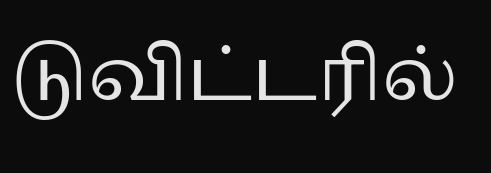டுவிட்டரில்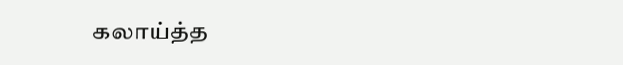கலாய்த்த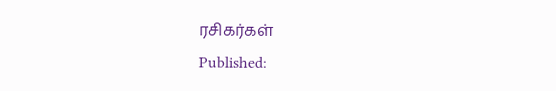ரசிகர்கள்
Published: